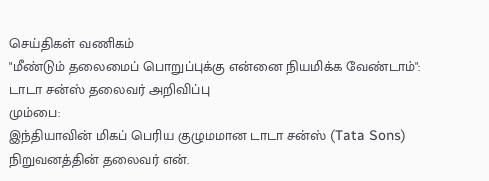செய்திகள் வணிகம்
"மீண்டும் தலைமைப் பொறுப்புக்கு என்னை நியமிக்க வேண்டாம்": டாடா சன்ஸ் தலைவர் அறிவிப்பு
மும்பை:
இந்தியாவின் மிகப் பெரிய குழுமமான டாடா சன்ஸ் (Tata Sons) நிறுவனத்தின் தலைவர் என்.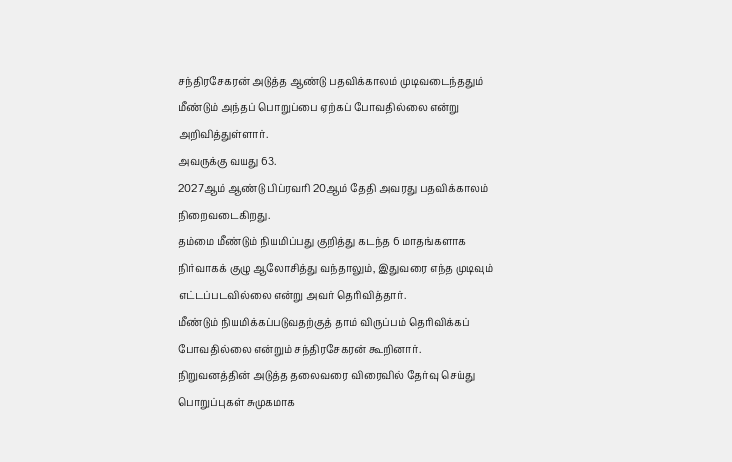சந்திரசேகரன் அடுத்த ஆண்டு பதவிக்காலம் முடிவடைந்ததும் மீண்டும் அந்தப் பொறுப்பை ஏற்கப் போவதில்லை என்று அறிவித்துள்ளார்.
அவருக்கு வயது 63.
2027ஆம் ஆண்டு பிப்ரவரி 20ஆம் தேதி அவரது பதவிக்காலம் நிறைவடைகிறது.
தம்மை மீண்டும் நியமிப்பது குறித்து கடந்த 6 மாதங்களாக நிர்வாகக் குழு ஆலோசித்து வந்தாலும், இதுவரை எந்த முடிவும் எட்டப்படவில்லை என்று அவர் தெரிவித்தார்.
மீண்டும் நியமிக்கப்படுவதற்குத் தாம் விருப்பம் தெரிவிக்கப் போவதில்லை என்றும் சந்திரசேகரன் கூறினார்.
நிறுவனத்தின் அடுத்த தலைவரை விரைவில் தேர்வு செய்து பொறுப்புகள் சுமுகமாக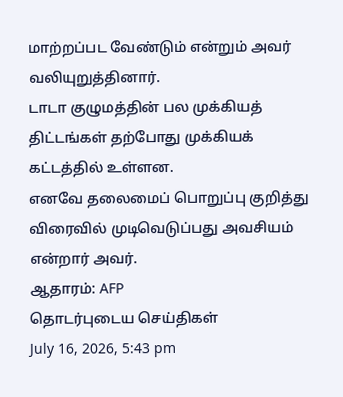மாற்றப்பட வேண்டும் என்றும் அவர் வலியுறுத்தினார்.
டாடா குழுமத்தின் பல முக்கியத் திட்டங்கள் தற்போது முக்கியக் கட்டத்தில் உள்ளன.
எனவே தலைமைப் பொறுப்பு குறித்து விரைவில் முடிவெடுப்பது அவசியம் என்றார் அவர்.
ஆதாரம்: AFP
தொடர்புடைய செய்திகள்
July 16, 2026, 5:43 pm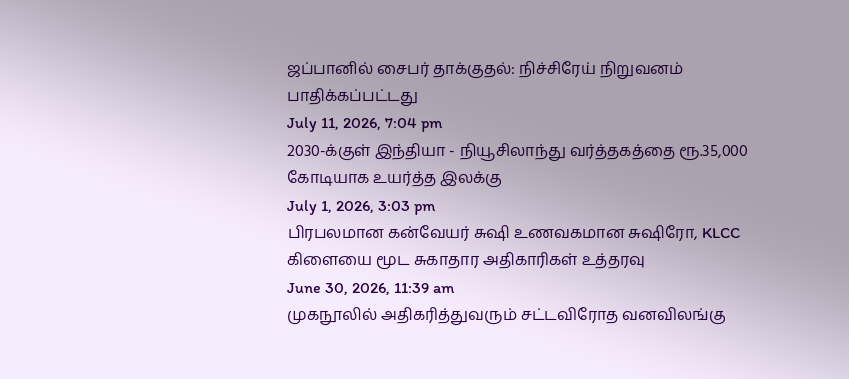ஜப்பானில் சைபர் தாக்குதல்: நிச்சிரேய் நிறுவனம் பாதிக்கப்பட்டது
July 11, 2026, 7:04 pm
2030-க்குள் இந்தியா - நியூசிலாந்து வர்த்தகத்தை ரூ.35,000 கோடியாக உயர்த்த இலக்கு
July 1, 2026, 3:03 pm
பிரபலமான கன்வேயர் சுஷி உணவகமான சுஷிரோ, KLCC கிளையை மூட சுகாதார அதிகாரிகள் உத்தரவு
June 30, 2026, 11:39 am
முகநூலில் அதிகரித்துவரும் சட்டவிரோத வனவிலங்கு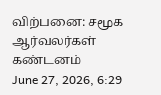விற்பனை: சமூக ஆர்வலர்கள் கண்டனம்
June 27, 2026, 6:29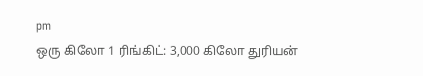pm
ஒரு கிலோ 1 ரிங்கிட்: 3,000 கிலோ துரியன்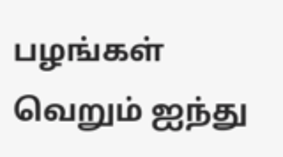பழங்கள் வெறும் ஐந்து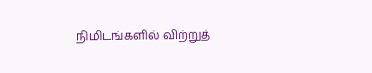நிமிடங்களில் விற்றுத்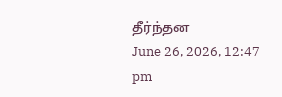தீர்ந்தன
June 26, 2026, 12:47 pm